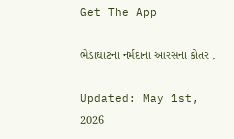Get The App

ભેડાઘાટના નર્મદાના આરસના કોતર .

Updated: May 1st, 2026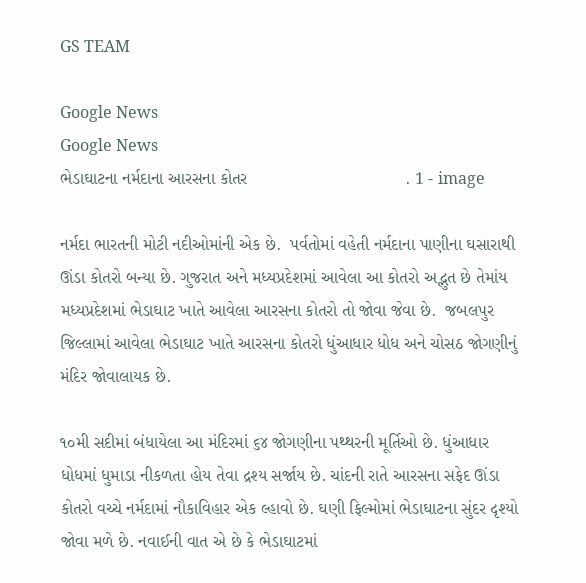GS TEAM

Google News
Google News
ભેડાઘાટના નર્મદાના આરસના કોતર                                 . 1 - image

નર્મદા ભારતની મોટી નદીઓમાંની એક છે.  પર્વતોમાં વહેતી નર્મદાના પાણીના ઘસારાથી ઊંડા કોતરો બન્યા છે. ગુજરાત અને મધ્યપ્રદેશમાં આવેલા આ કોતરો અદ્ભુત છે તેમાંય મધ્યપ્રદેશમાં ભેડાઘાટ ખાતે આવેલા આરસના કોતરો તો જોવા જેવા છે.  જબલપુર જિલ્લામાં આવેલા ભેડાઘાટ ખાતે આરસના કોતરો ધુંઆધાર ધોધ અને ચોસઠ જોગણીનું મંદિર જોવાલાયક છે.

૧૦મી સદીમાં બંધાયેલા આ મંદિરમાં ૬૪ જોગણીના પથ્થરની મૂર્તિઓ છે. ધુંઆધાર ધોધમાં ધુમાડા નીકળતા હોય તેવા દ્રશ્ય સર્જાય છે. ચાંદની રાતે આરસના સફેદ ઊંડા કોતરો વચ્ચે નર્મદામાં નૌકાવિહાર એક લ્હાવો છે. ઘણી ફિલ્મોમાં ભેડાઘાટના સુંદર દૃશ્યો જોવા મળે છે. નવાઈની વાત એ છે કે ભેડાઘાટમાં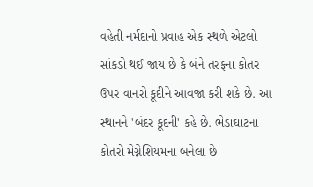વહેતી નર્મદાનો પ્રવાહ એક સ્થળે એટલો સાંકડો થઈ જાય છે કે બંને તરફના કોતર ઉપર વાનરો કૂદીને આવજા કરી શકે છે. આ સ્થાનને 'બંદર કૂદની' કહે છે. ભેડાઘાટના કોતરો મેગ્નેશિયમના બનેલા છે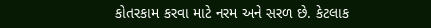કોતરકામ કરવા માટે નરમ અને સરળ છે. કેટલાક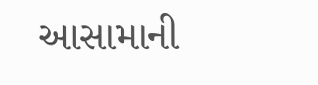આસામાની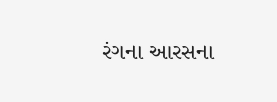રંગના આરસના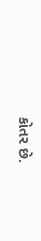કોતર છે.